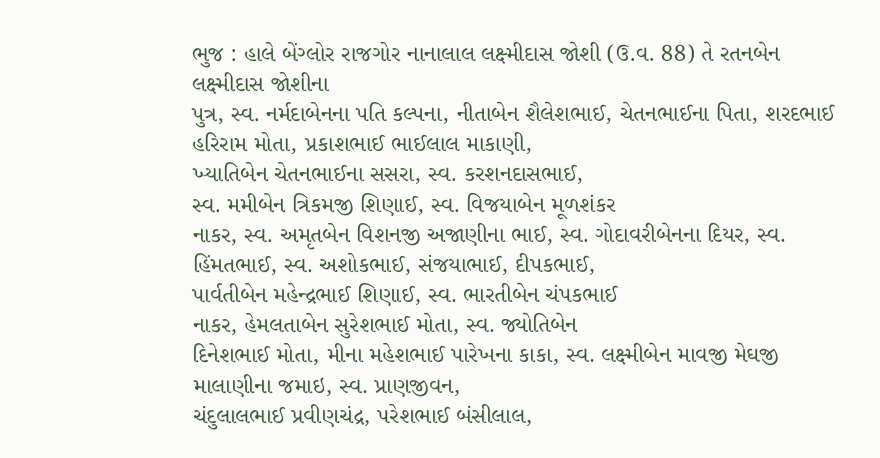ભુજ : હાલે બેંગ્લોર રાજગોર નાનાલાલ લક્ષ્મીદાસ જોશી (ઉ.વ. 88) તે રતનબેન લક્ષ્મીદાસ જોશીના
પુત્ર, સ્વ. નર્મદાબેનના પતિ કલ્પના, નીતાબેન શૈલેશભાઈ, ચેતનભાઈના પિતા, શરદભાઈ હરિરામ મોતા, પ્રકાશભાઈ ભાઈલાલ માકાણી,
ખ્યાતિબેન ચેતનભાઈના સસરા, સ્વ. કરશનદાસભાઈ,
સ્વ. મમીબેન ત્રિકમજી શિણાઈ, સ્વ. વિજયાબેન મૂળશંકર
નાકર, સ્વ. અમૃતબેન વિશનજી અજાણીના ભાઈ, સ્વ. ગોદાવરીબેનના દિયર, સ્વ. હિંમતભાઈ, સ્વ. અશોકભાઈ, સંજયાભાઈ, દીપકભાઈ,
પાર્વતીબેન મહેન્દ્રભાઈ શિણાઈ, સ્વ. ભારતીબેન ચંપકભાઈ
નાકર, હેમલતાબેન સુરેશભાઈ મોતા, સ્વ. જ્યોતિબેન
દિનેશભાઈ મોતા, મીના મહેશભાઈ પારેખના કાકા, સ્વ. લક્ષ્મીબેન માવજી મેઘજી માલાણીના જમાઇ, સ્વ. પ્રાણજીવન,
ચંદુલાલભાઈ પ્રવીણચંદ્ર, પરેશભાઈ બંસીલાલ,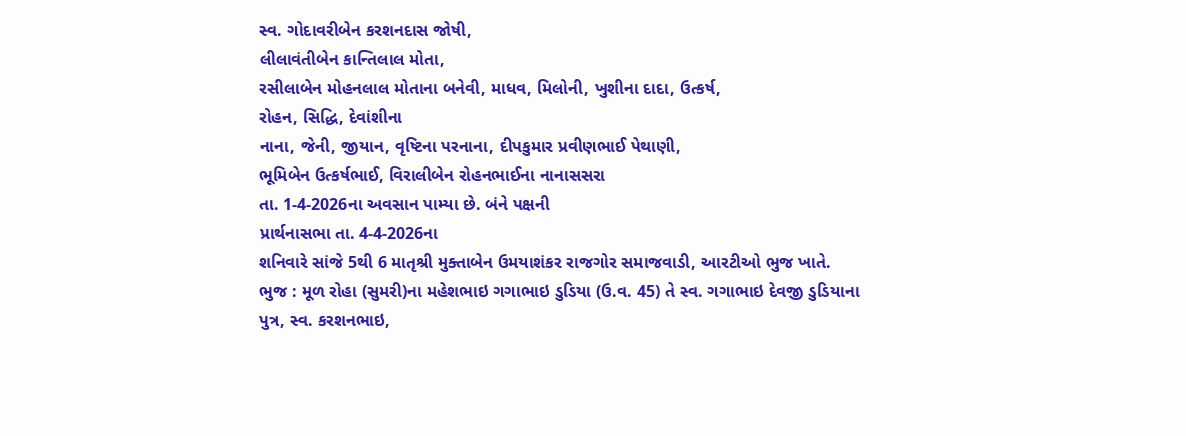સ્વ. ગોદાવરીબેન કરશનદાસ જોષી,
લીલાવંતીબેન કાન્તિલાલ મોતા,
રસીલાબેન મોહનલાલ મોતાના બનેવી, માધવ, મિલોની, ખુશીના દાદા, ઉત્કર્ષ,
રોહન, સિદ્ધિ, દેવાંશીના
નાના, જેની, જીયાન, વૃષ્ટિના પરનાના, દીપકુમાર પ્રવીણભાઈ પેથાણી,
ભૂમિબેન ઉત્કર્ષભાઈ, વિરાલીબેન રોહનભાઈના નાનાસસરા
તા. 1-4-2026ના અવસાન પામ્યા છે. બંને પક્ષની
પ્રાર્થનાસભા તા. 4-4-2026ના
શનિવારે સાંજે 5થી 6 માતૃશ્રી મુક્તાબેન ઉમયાશંકર રાજગોર સમાજવાડી, આરટીઓ ભુજ ખાતે.
ભુજ : મૂળ રોહા (સુમરી)ના મહેશભાઇ ગગાભાઇ ડુડિયા (ઉ.વ. 45) તે સ્વ. ગગાભાઇ દેવજી ડુડિયાના
પુત્ર, સ્વ. કરશનભાઇ,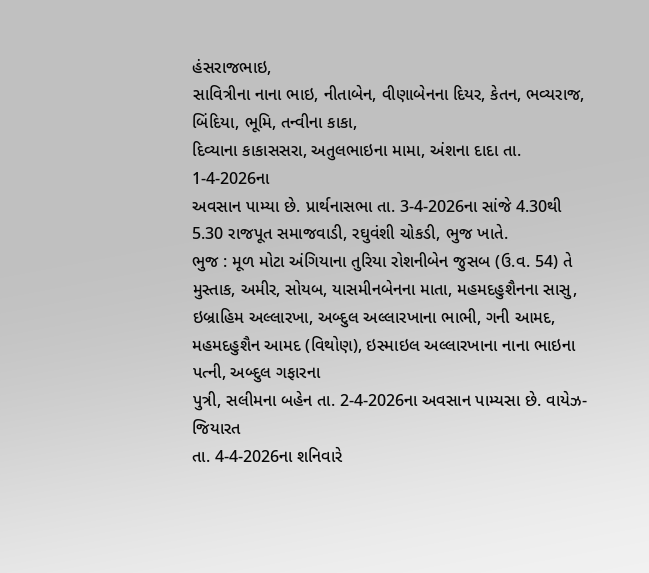હંસરાજભાઇ,
સાવિત્રીના નાના ભાઇ, નીતાબેન, વીણાબેનના દિયર, કેતન, ભવ્યરાજ,
બિંદિયા, ભૂમિ, તન્વીના કાકા,
દિવ્યાના કાકાસસરા, અતુલભાઇના મામા, અંશના દાદા તા. 1-4-2026ના
અવસાન પામ્યા છે. પ્રાર્થનાસભા તા. 3-4-2026ના સાંજે 4.30થી 5.30 રાજપૂત સમાજવાડી, રઘુવંશી ચોકડી, ભુજ ખાતે.
ભુજ : મૂળ મોટા અંગિયાના તુરિયા રોશનીબેન જુસબ (ઉ.વ. 54) તે મુસ્તાક, અમીર, સોયબ, યાસમીનબેનના માતા, મહમદહુશૈનના સાસુ, ઇબ્રાહિમ અલ્લારખા, અબ્દુલ અલ્લારખાના ભાભી, ગની આમદ, મહમદહુશૈન આમદ (વિથોણ), ઇસ્માઇલ અલ્લારખાના નાના ભાઇના પત્ની, અબ્દુલ ગફારના
પુત્રી, સલીમના બહેન તા. 2-4-2026ના અવસાન પામ્યસા છે. વાયેઝ-જિયારત
તા. 4-4-2026ના શનિવારે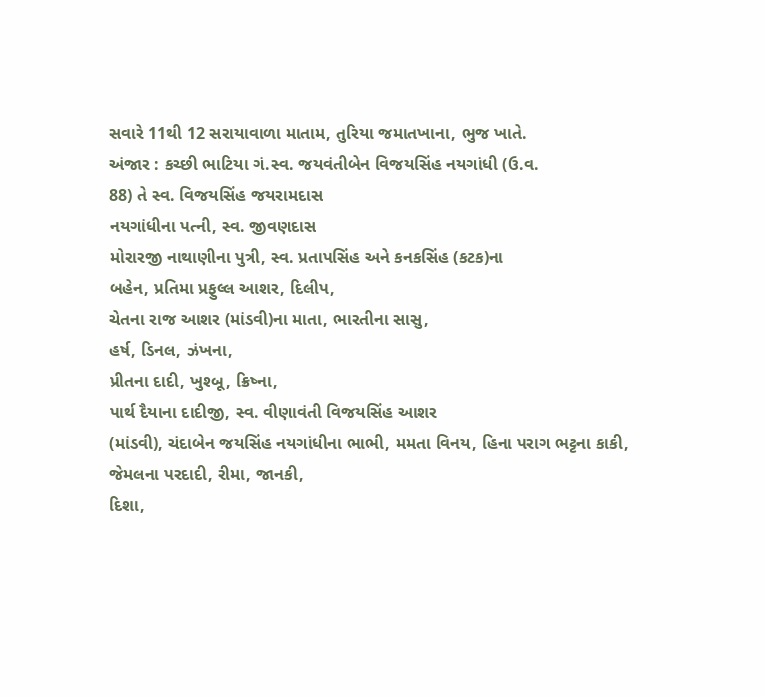સવારે 11થી 12 સરાયાવાળા માતામ, તુરિયા જમાતખાના, ભુજ ખાતે.
અંજાર : કચ્છી ભાટિયા ગં.સ્વ. જયવંતીબેન વિજયસિંહ નયગાંધી (ઉ.વ.
88) તે સ્વ. વિજયસિંહ જયરામદાસ
નયગાંધીના પત્ની, સ્વ. જીવણદાસ
મોરારજી નાથાણીના પુત્રી, સ્વ. પ્રતાપસિંહ અને કનકસિંહ (કટક)ના
બહેન, પ્રતિમા પ્રફુલ્લ આશર, દિલીપ,
ચેતના રાજ આશર (માંડવી)ના માતા, ભારતીના સાસુ,
હર્ષ, ડિનલ, ઝંખના,
પ્રીતના દાદી, ખુશ્બૂ, ક્રિષ્ના,
પાર્થ દૈયાના દાદીજી, સ્વ. વીણાવંતી વિજયસિંહ આશર
(માંડવી), ચંદાબેન જયસિંહ નયગાંધીના ભાભી, મમતા વિનય, હિના પરાગ ભટ્ટના કાકી, જેમલના પરદાદી, રીમા, જાનકી,
દિશા,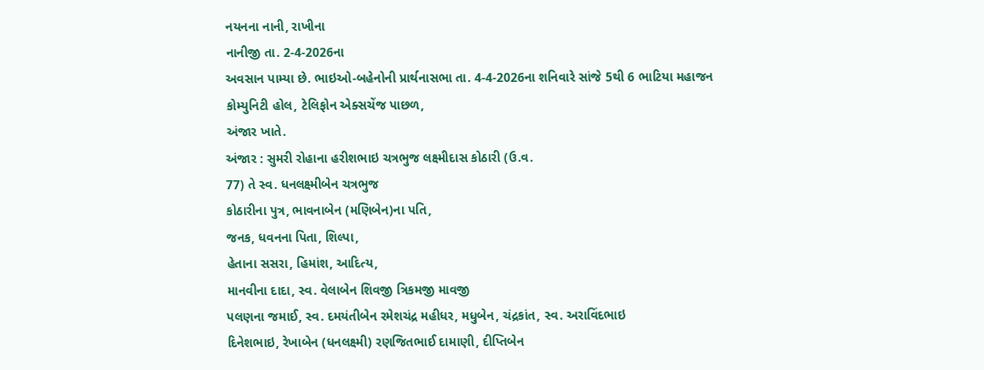નયનના નાની, રાખીના
નાનીજી તા. 2-4-2026ના
અવસાન પામ્યા છે. ભાઇઓ-બહેનોની પ્રાર્થનાસભા તા. 4-4-2026ના શનિવારે સાંજે 5થી 6 ભાટિયા મહાજન
કોમ્યુનિટી હોલ, ટેલિફોન એક્સચેંજ પાછળ,
અંજાર ખાતે.
અંજાર : સુમરી રોહાના હરીશભાઇ ચત્રભુજ લક્ષ્મીદાસ કોઠારી (ઉ.વ.
77) તે સ્વ. ધનલક્ષ્મીબેન ચત્રભુજ
કોઠારીના પુત્ર, ભાવનાબેન (મણિબેન)ના પતિ,
જનક, ધવનના પિતા, શિલ્પા,
હેતાના સસરા, હિમાંશ, આદિત્ય,
માનવીના દાદા, સ્વ. વેલાબેન શિવજી ત્રિકમજી માવજી
પલણના જમાઈ, સ્વ. દમયંતીબેન રમેશચંદ્ર મહીધર, મધુબેન, ચંદ્રકાંત, સ્વ. અરાવિંદભાઇ
દિનેશભાઇ, રેખાબેન (ધનલક્ષ્મી) રણજિતભાઈ દામાણી, દીપ્તિબેન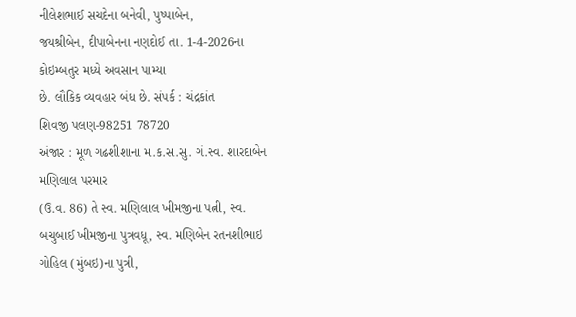નીલેશભાઈ સચદેના બનેવી, પુષ્પાબેન,
જયશ્રીબેન, દીપાબેનના નણદોઈ તા. 1-4-2026ના કોઇમ્બતુર મધ્યે અવસાન પામ્યા
છે. લૌકિક વ્યવહાર બંધ છે. સંપર્ક : ચંદ્રકાંત
શિવજી પલણ-98251 78720
અંજાર : મૂળ ગઢશીશાના મ.ક.સ.સુ. ગં.સ્વ. શારદાબેન મણિલાલ પરમાર
(ઉ.વ. 86) તે સ્વ. મણિલાલ ખીમજીના પત્ની, સ્વ. બચુબાઈ ખીમજીના પુત્રવધૂ, સ્વ. મણિબેન રતનશીભાઇ ગોહિલ (મુંબઇ)ના પુત્રી,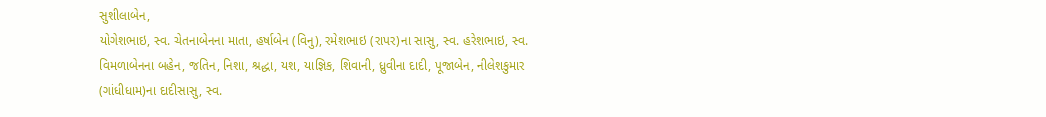સુશીલાબેન,
યોગેશભાઇ, સ્વ. ચેતનાબેનના માતા, હર્ષાબેન (વિનુ), રમેશભાઇ (રાપર)ના સાસુ, સ્વ. હરેશભાઇ, સ્વ. વિમળાબેનના બહેન, જતિન, નિશા, શ્રદ્ધા, યશ, યાજ્ઞિક, શિવાની, ધ્રુવીના દાદી, પૂજાબેન, નીલેશકુમાર
(ગાંધીધામ)ના દાદીસાસુ, સ્વ.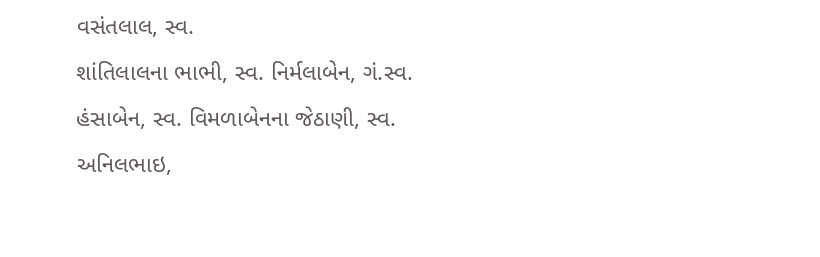વસંતલાલ, સ્વ.
શાંતિલાલના ભાભી, સ્વ. નિર્મલાબેન, ગં.સ્વ.
હંસાબેન, સ્વ. વિમળાબેનના જેઠાણી, સ્વ.
અનિલભાઇ,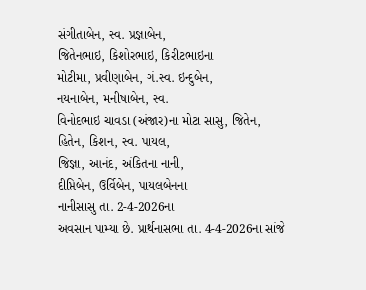સંગીતાબેન, સ્વ. પ્રજ્ઞાબેન,
જિતેનભાઇ, કિશોરભાઇ, કિરીટભાઇના
મોટીમા, પ્રવીણાબેન, ગં.સ્વ. ઇન્દુબેન,
નયનાબેન, મનીષાબેન, સ્વ.
વિનોદભાઇ ચાવડા (અંજાર)ના મોટા સાસુ, જિતેન, હિતેન, કિશન, સ્વ. પાયલ,
જિજ્ઞા, આનંદ, અંકિતના નાની,
દીપ્તિબેન, ઉર્વિબેન, પાયલબેનના
નાનીસાસુ તા. 2-4-2026ના
અવસાન પામ્યા છે. પ્રાર્થનાસભા તા. 4-4-2026ના સાંજે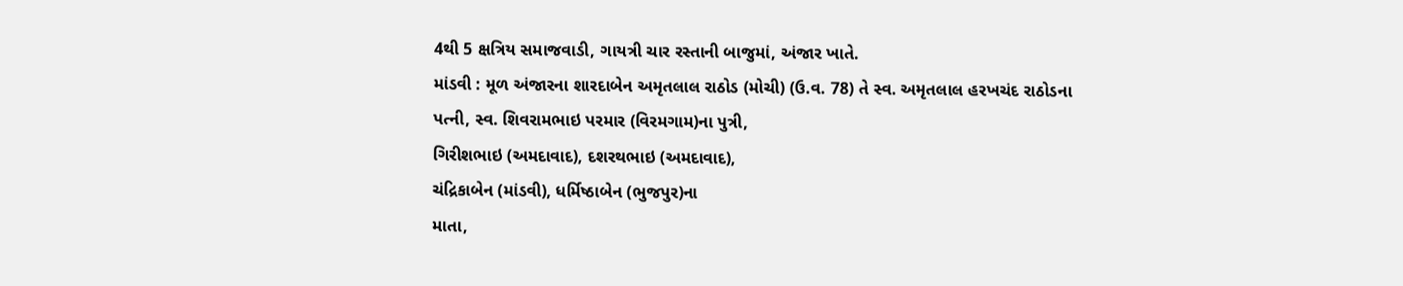4થી 5 ક્ષત્રિય સમાજવાડી, ગાયત્રી ચાર રસ્તાની બાજુમાં, અંજાર ખાતે.
માંડવી : મૂળ અંજારના શારદાબેન અમૃતલાલ રાઠોડ (મોચી) (ઉ.વ. 78) તે સ્વ. અમૃતલાલ હરખચંદ રાઠોડના
પત્ની, સ્વ. શિવરામભાઇ પરમાર (વિરમગામ)ના પુત્રી,
ગિરીશભાઇ (અમદાવાદ), દશરથભાઇ (અમદાવાદ),
ચંદ્રિકાબેન (માંડવી), ધર્મિષ્ઠાબેન (ભુજપુર)ના
માતા,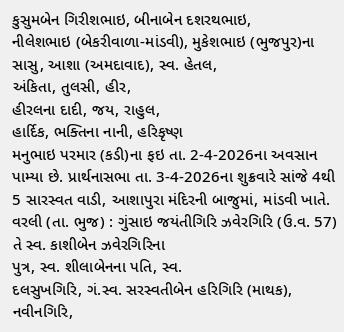કુસુમબેન ગિરીશભાઇ, બીનાબેન દશરથભાઇ,
નીલેશભાઇ (બેકરીવાળા-માંડવી), મુકેશભાઇ (ભુજપુર)ના
સાસુ, આશા (અમદાવાદ), સ્વ. હેતલ,
અંકિતા, તુલસી, હીર,
હીરલના દાદી, જય, રાહુલ,
હાર્દિક, ભક્તિના નાની, હરિકૃષ્ણ
મનુભાઇ પરમાર (કડી)ના ફઇ તા. 2-4-2026ના અવસાન પામ્યા છે. પ્રાર્થનાસભા તા. 3-4-2026ના શુક્રવારે સાંજે 4થી 5 સારસ્વત વાડી, આશાપુરા મંદિરની બાજુમાં, માંડવી ખાતે.
વરલી (તા. ભુજ) : ગુંસાઇ જયંતીગિરિ ઝવેરગિરિ (ઉ.વ. 57) તે સ્વ. કાશીબેન ઝવેરગિરિના
પુત્ર, સ્વ. શીલાબેનના પતિ, સ્વ.
દલસુખગિરિ, ગં.સ્વ. સરસ્વતીબેન હરિગિરિ (માથક), નવીનગિરિ,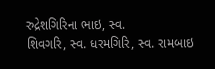રુદ્રેશગિરિના ભાઇ, સ્વ.
શિવગરિ, સ્વ. ધરમગિરિ, સ્વ. રામબાઇ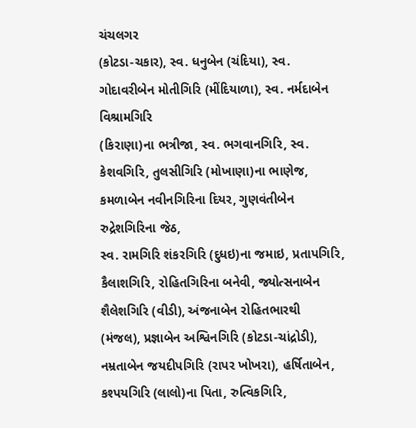ચંચલગર
(કોટડા-ચકાર), સ્વ. ધનુબેન (ચંદિયા), સ્વ.
ગોદાવરીબેન મોતીગિરિ (મીંદિયાળા), સ્વ. નર્મદાબેન વિશ્રામગિરિ
(કિરાણા)ના ભત્રીજા, સ્વ. ભગવાનગિરિ, સ્વ.
કેશવગિરિ, તુલસીગિરિ (મોખાણા)ના ભાણેજ, કમળાબેન નવીનગિરિના દિયર, ગુણવંતીબેન રુદ્રેશગિરિના જેઠ,
સ્વ. રામગિરિ શંકરગિરિ (દુધઇ)ના જમાઇ, પ્રતાપગિરિ,
કૈલાશગિરિ, રોહિતગિરિના બનેવી, જ્યોત્સનાબેન શૈલેશગિરિ (વીડી), અંજનાબેન રોહિતભારથી
(મંજલ), પ્રજ્ઞાબેન અશ્વિનગિરિ (કોટડા-ચાંદ્રોડી), નમ્રતાબેન જયદીપગિરિ (રાપર ખોખરા), હર્ષિતાબેન,
કશ્પયગિરિ (લાલો)ના પિતા, રુત્વિકગિરિ,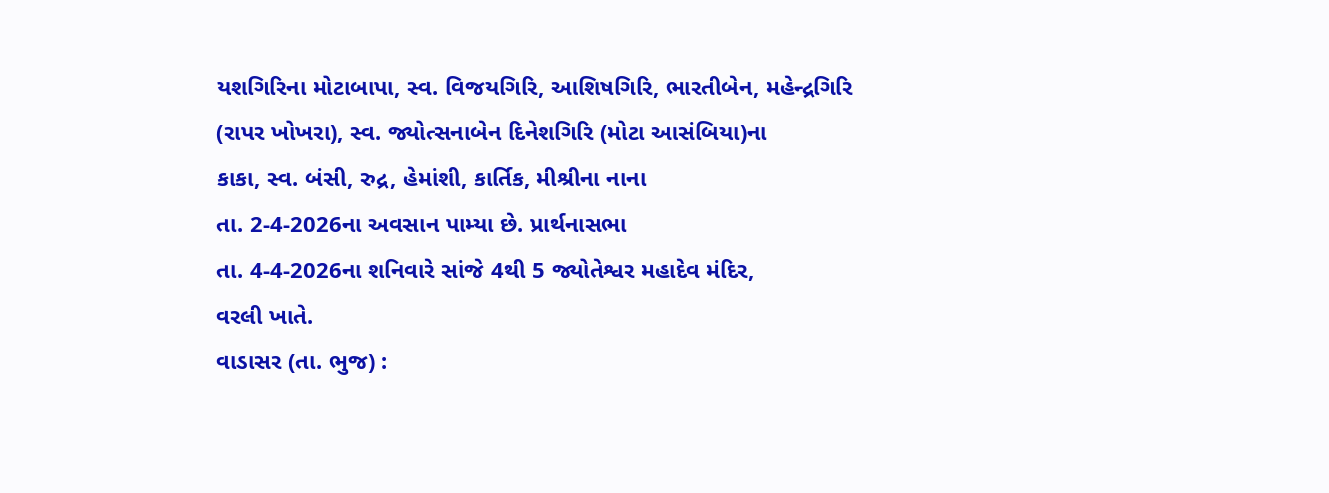યશગિરિના મોટાબાપા, સ્વ. વિજયગિરિ, આશિષગિરિ, ભારતીબેન, મહેન્દ્રગિરિ
(રાપર ખોખરા), સ્વ. જ્યોત્સનાબેન દિનેશગિરિ (મોટા આસંબિયા)ના
કાકા, સ્વ. બંસી, રુદ્ર, હેમાંશી, કાર્તિક, મીશ્રીના નાના
તા. 2-4-2026ના અવસાન પામ્યા છે. પ્રાર્થનાસભા
તા. 4-4-2026ના શનિવારે સાંજે 4થી 5 જ્યોતેશ્વર મહાદેવ મંદિર,
વરલી ખાતે.
વાડાસર (તા. ભુજ) :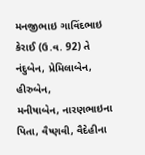મનજીભાઇ ગાવિંદભાઇ કેરાઈ (ઉ.વ. 92) તે નંદુબેન, પ્રેમિલાબેન, હીરુબેન,
મનીષાબેન, નારણભાઇના પિતા, વૈષ્ણવી, વૈદેહીના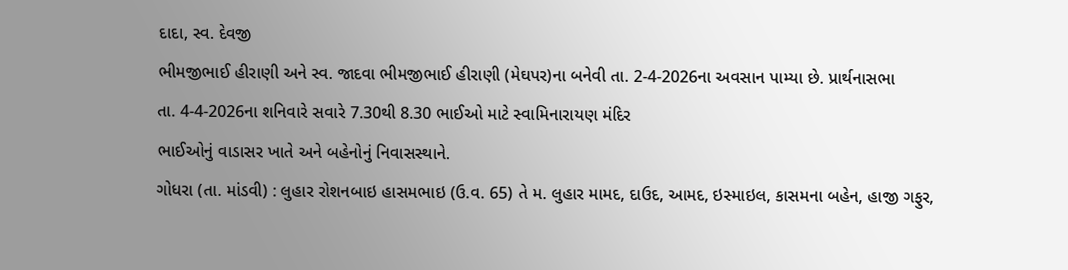દાદા, સ્વ. દેવજી
ભીમજીભાઈ હીરાણી અને સ્વ. જાદવા ભીમજીભાઈ હીરાણી (મેઘપર)ના બનેવી તા. 2-4-2026ના અવસાન પામ્યા છે. પ્રાર્થનાસભા
તા. 4-4-2026ના શનિવારે સવારે 7.30થી 8.30 ભાઈઓ માટે સ્વામિનારાયણ મંદિર
ભાઈઓનું વાડાસર ખાતે અને બહેનોનું નિવાસસ્થાને.
ગોધરા (તા. માંડવી) : લુહાર રોશનબાઇ હાસમભાઇ (ઉ.વ. 65) તે મ. લુહાર મામદ, દાઉદ, આમદ, ઇસ્માઇલ, કાસમના બહેન, હાજી ગફુર,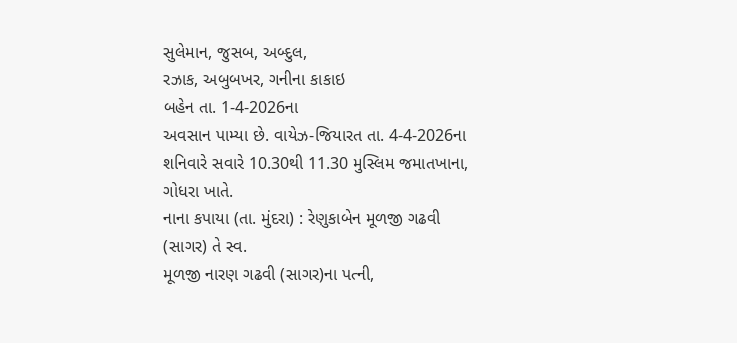સુલેમાન, જુસબ, અબ્દુલ,
રઝાક, અબુબખર, ગનીના કાકાઇ
બહેન તા. 1-4-2026ના
અવસાન પામ્યા છે. વાયેઝ-જિયારત તા. 4-4-2026ના શનિવારે સવારે 10.30થી 11.30 મુસ્લિમ જમાતખાના, ગોધરા ખાતે.
નાના કપાયા (તા. મુંદરા) : રેણુકાબેન મૂળજી ગઢવી (સાગર) તે સ્વ.
મૂળજી નારણ ગઢવી (સાગર)ના પત્ની,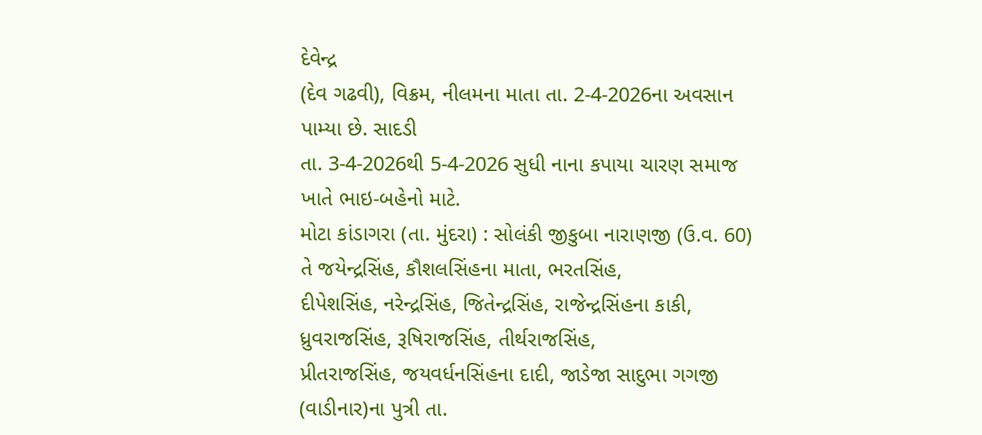દેવેન્દ્ર
(દેવ ગઢવી), વિક્રમ, નીલમના માતા તા. 2-4-2026ના અવસાન પામ્યા છે. સાદડી
તા. 3-4-2026થી 5-4-2026 સુધી નાના કપાયા ચારણ સમાજ
ખાતે ભાઇ-બહેનો માટે.
મોટા કાંડાગરા (તા. મુંદરા) : સોલંકી જીકુબા નારાણજી (ઉ.વ. 60) તે જયેન્દ્રસિંહ, કૌશલસિંહના માતા, ભરતસિંહ,
દીપેશસિંહ, નરેન્દ્રસિંહ, જિતેન્દ્રસિંહ, રાજેન્દ્રસિંહના કાકી, ધ્રુવરાજસિંહ, રૂષિરાજસિંહ, તીર્થરાજસિંહ,
પ્રીતરાજસિંહ, જયવર્ધનસિંહના દાદી, જાડેજા સાદુભા ગગજી (વાડીનાર)ના પુત્રી તા.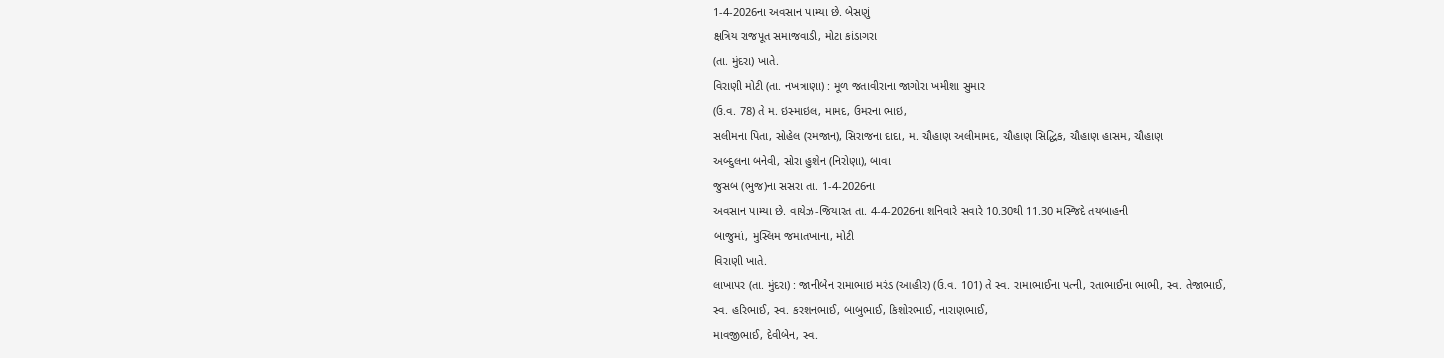1-4-2026ના અવસાન પામ્યા છે. બેસણું
ક્ષત્રિય રાજપૂત સમાજવાડી, મોટા કાંડાગરા
(તા. મુંદરા) ખાતે.
વિરાણી મોટી (તા. નખત્રાણા) : મૂળ જતાવીરાના જાગોરા ખમીશા સુમાર
(ઉ.વ. 78) તે મ. ઇસ્માઇલ, મામદ, ઉમરના ભાઇ,
સલીમના પિતા, સોહેલ (રમજાન), સિરાજના દાદા, મ. ચૌહાણ અલીમામદ, ચૌહાણ સિદ્ધિક, ચૌહાણ હાસમ, ચૌહાણ
અબ્દુલના બનેવી, સોરા હુશેન (નિરોણા), બાવા
જુસબ (ભુજ)ના સસરા તા. 1-4-2026ના
અવસાન પામ્યા છે. વાયેઝ-જિયારત તા. 4-4-2026ના શનિવારે સવારે 10.30થી 11.30 મસ્જિદે તયબાહની
બાજુમાં, મુસ્લિમ જમાતખાના, મોટી
વિરાણી ખાતે.
લાખાપર (તા. મુંદરા) : જાનીબેન રામાભાઇ મરંડ (આહીર) (ઉ.વ. 101) તે સ્વ. રામાભાઈના પત્ની, રતાભાઈના ભાભી, સ્વ. તેજાભાઈ,
સ્વ. હરિભાઈ, સ્વ. કરશનભાઈ, બાબુભાઈ, કિશોરભાઈ, નારાણભાઈ,
માવજીભાઈ, દેવીબેન, સ્વ.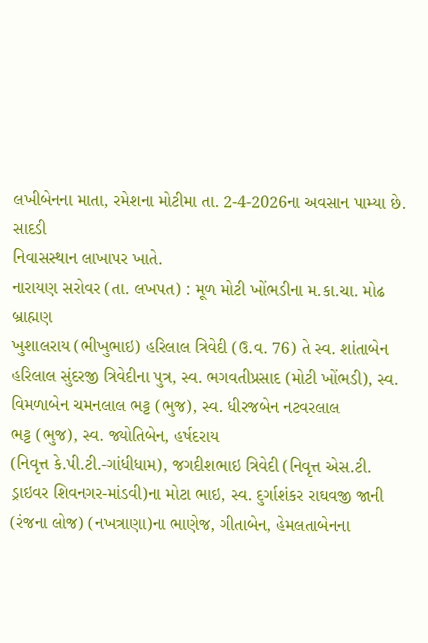લખીબેનના માતા, રમેશના મોટીમા તા. 2-4-2026ના અવસાન પામ્યા છે. સાદડી
નિવાસસ્થાન લાખાપર ખાતે.
નારાયણ સરોવર (તા. લખપત) : મૂળ મોટી ખોંભડીના મ.કા.ચા. મોઢ બ્રાહ્મણ
ખુશાલરાય (ભીખુભાઇ) હરિલાલ ત્રિવેદી (ઉ.વ. 76) તે સ્વ. શાંતાબેન હરિલાલ સુંદરજી ત્રિવેદીના પુત્ર, સ્વ. ભગવતીપ્રસાદ (મોટી ખોંભડી), સ્વ. વિમળાબેન ચમનલાલ ભટ્ટ (ભુજ), સ્વ. ધીરજબેન નટવરલાલ
ભટ્ટ (ભુજ), સ્વ. જ્યોતિબેન, હર્ષદરાય
(નિવૃત્ત કે.પી.ટી.-ગાંધીધામ), જગદીશભાઇ ત્રિવેદી (નિવૃત્ત એસ.ટી.
ડ્રાઇવર શિવનગર-માંડવી)ના મોટા ભાઇ, સ્વ. દુર્ગાશંકર રાઘવજી જાની
(રંજના લોજ) (નખત્રાણા)ના ભાણેજ, ગીતાબેન, હેમલતાબેનના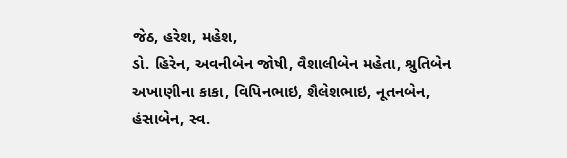જેઠ, હરેશ, મહેશ,
ડો. હિરેન, અવનીબેન જોષી, વૈશાલીબેન મહેતા, શ્રુતિબેન અખાણીના કાકા, વિપિનભાઇ, શૈલેશભાઇ, નૂતનબેન,
હંસાબેન, સ્વ.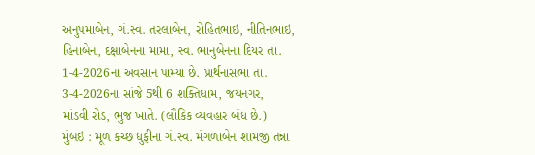અનુપમાબેન, ગં.સ્વ. તરલાબેન, રોહિતભાઇ, નીતિનભાઇ,
હિનાબેન, દક્ષાબેનના મામા, સ્વ. ભાનુબેનના દિયર તા. 1-4-2026ના અવસાન પામ્યા છે. પ્રાર્થનાસભા તા. 3-4-2026ના સાંજે 5થી 6 શક્તિધામ, જયનગર,
માંડવી રોડ, ભુજ ખાતે. (લૌકિક વ્યવહાર બંધ છે.)
મુંબઇ : મૂળ કચ્છ ધુફીના ગં.સ્વ. મંગળાબેન શામજી તન્ના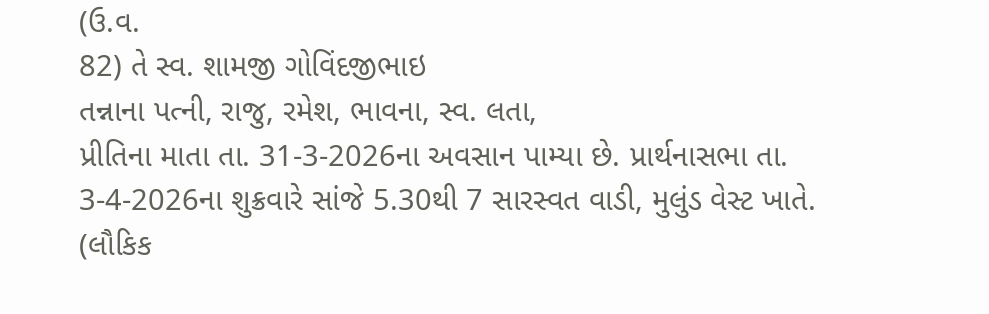(ઉ.વ.
82) તે સ્વ. શામજી ગોવિંદજીભાઇ
તન્નાના પત્ની, રાજુ, રમેશ, ભાવના, સ્વ. લતા,
પ્રીતિના માતા તા. 31-3-2026ના અવસાન પામ્યા છે. પ્રાર્થનાસભા તા. 3-4-2026ના શુક્રવારે સાંજે 5.30થી 7 સારસ્વત વાડી, મુલુંડ વેસ્ટ ખાતે. (લૌકિક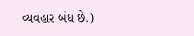વ્યવહાર બંધ છે.)